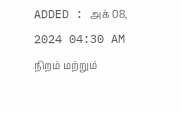ADDED : அக் 08, 2024 04:30 AM
நிறம் மற்றும்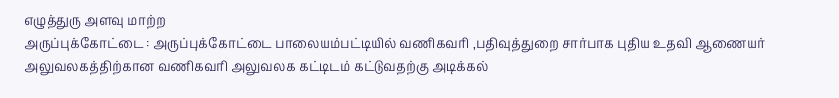எழுத்துரு அளவு மாற்ற
அருப்புக்கோட்டை : அருப்புக்கோட்டை பாலையம்பட்டியில் வணிகவரி ,பதிவுத்துறை சார்பாக புதிய உதவி ஆணையர் அலுவலகத்திற்கான வணிகவரி அலுவலக கட்டிடம் கட்டுவதற்கு அடிக்கல்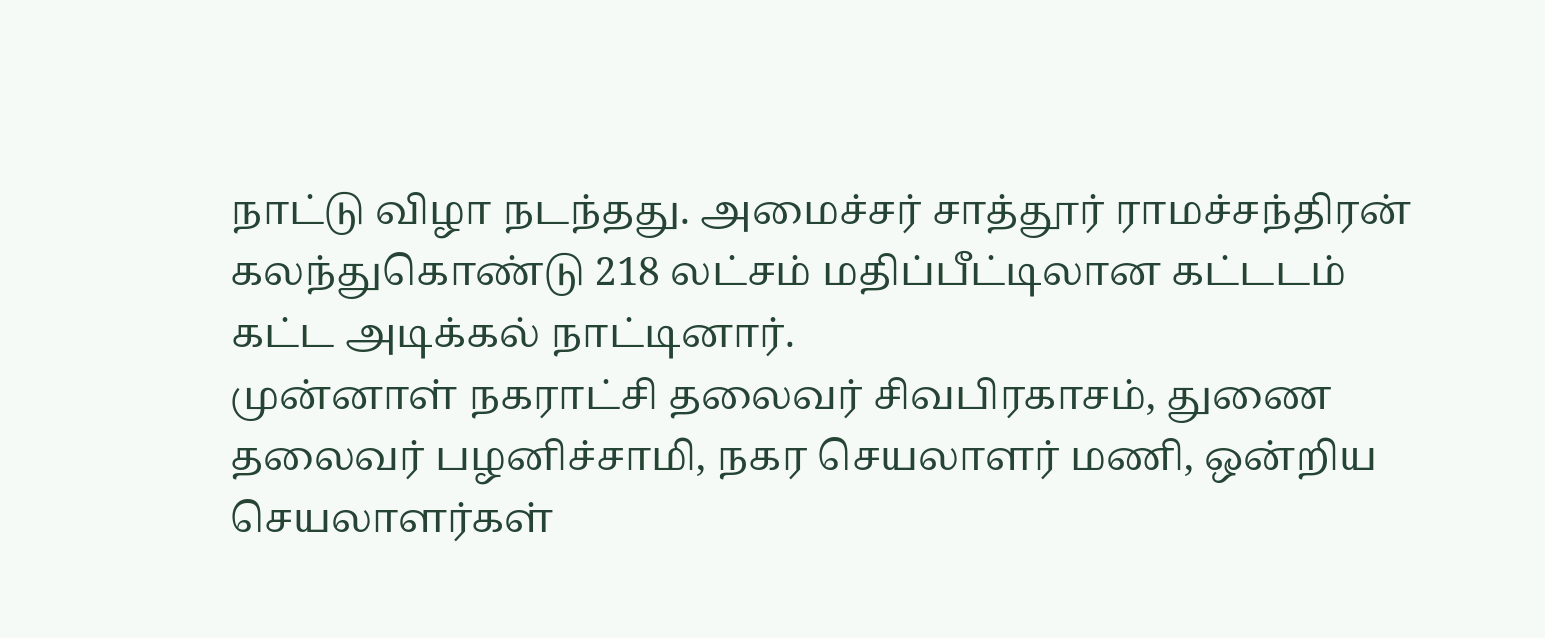நாட்டு விழா நடந்தது. அமைச்சர் சாத்தூர் ராமச்சந்திரன் கலந்துகொண்டு 218 லட்சம் மதிப்பீட்டிலான கட்டடம் கட்ட அடிக்கல் நாட்டினார்.
முன்னாள் நகராட்சி தலைவர் சிவபிரகாசம், துணை தலைவர் பழனிச்சாமி, நகர செயலாளர் மணி, ஒன்றிய செயலாளர்கள்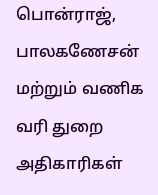பொன்ராஜ், பாலகணேசன் மற்றும் வணிக வரி துறை அதிகாரிகள்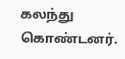கலந்து கொண்டனர்.